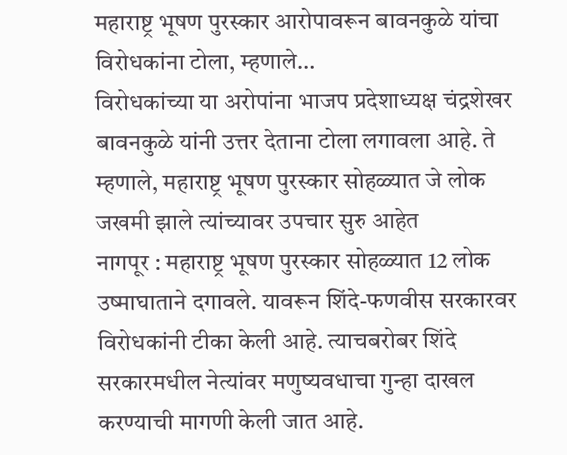महाराष्ट्र भूषण पुरस्कार आरोपावरून बावनकुळे यांचा विरोधकांना टोला, म्हणाले…
विरोधकांच्या या अरोपांना भाजप प्रदेशाध्यक्ष चंद्रशेखर बावनकुळे यांनी उत्तर देताना टोला लगावला आहे. ते म्हणाले, महाराष्ट्र भूषण पुरस्कार सोहळ्यात जे लोक जखमी झाले त्यांच्यावर उपचार सुरु आहेत
नागपूर : महाराष्ट्र भूषण पुरस्कार सोहळ्यात 12 लोक उष्माघाताने दगावले. यावरून शिंदे-फणवीस सरकारवर विरोधकांनी टीका केली आहे. त्याचबरोबर शिंदे सरकारमधील नेत्यांवर मणुष्यवधाचा गुन्हा दाखल करण्याची मागणी केली जात आहे.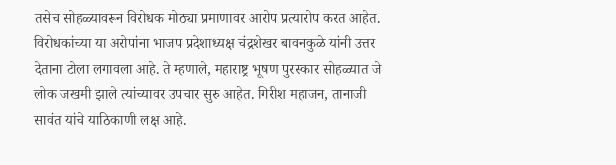तसेच सोहळ्यावरून विरोधक मोठ्या प्रमाणावर आरोप प्रत्यारोप करत आहेत. विरोधकांच्या या अरोपांना भाजप प्रदेशाध्यक्ष चंद्रशेखर बावनकुळे यांनी उत्तर देताना टोला लगावला आहे. ते म्हणाले, महाराष्ट्र भूषण पुरस्कार सोहळ्यात जे लोक जखमी झाले त्यांच्यावर उपचार सुरु आहेत. गिरीश महाजन, तानाजी सावंत यांचे याठिकाणी लक्ष आहे.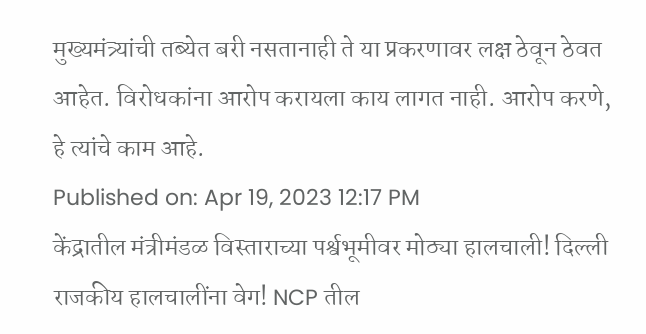मुख्यमंत्र्यांची तब्येत बरी नसतानाही ते या प्रकरणावर लक्ष ठेवून ठेवत आहेत. विरोधकांना आरोप करायला काय लागत नाही. आरोप करणे, हे त्यांचे काम आहे.
Published on: Apr 19, 2023 12:17 PM
केंद्रातील मंत्रीमंडळ विस्ताराच्या पर्श्वभूमीवर मोठ्या हालचाली! दिल्ली
राजकीय हालचालींना वेग! NCP तील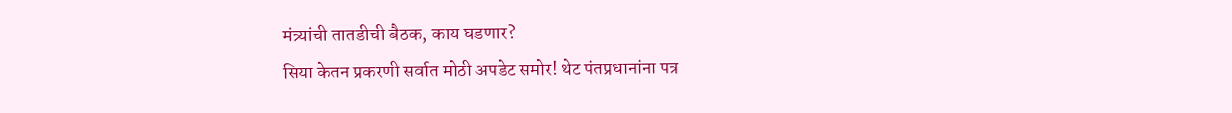मंत्र्यांची तातडीची बैठक, काय घडणार?
सिया केतन प्रकरणी सर्वात मोठी अपडेट समोर! थेट पंतप्रधानांना पत्र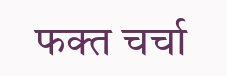फक्त चर्चा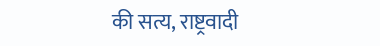की सत्य, राष्ट्रवादी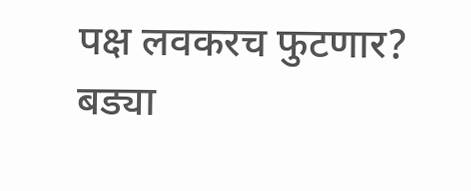पक्ष लवकरच फुटणार? बड्या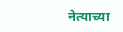नेत्याच्या